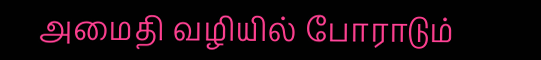அமைதி வழியில் போராடும்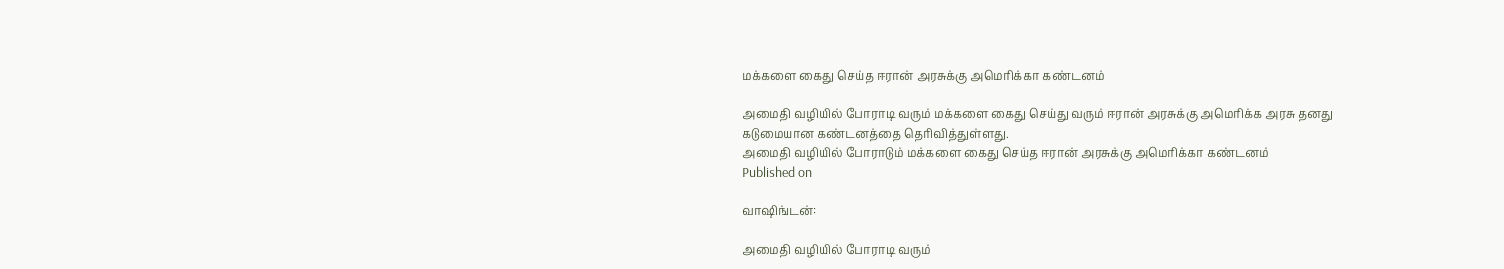மக்களை கைது செய்த ஈரான் அரசுக்கு அமெரிக்கா கண்டனம்

அமைதி வழியில் போராடி வரும் மக்களை கைது செய்து வரும் ஈரான் அரசுக்கு அமெரிக்க அரசு தனது கடுமையான கண்டனத்தை தெரிவித்துள்ளது.
அமைதி வழியில் போராடும் மக்களை கைது செய்த ஈரான் அரசுக்கு அமெரிக்கா கண்டனம்
Published on

வாஷிங்டன்:

அமைதி வழியில் போராடி வரும்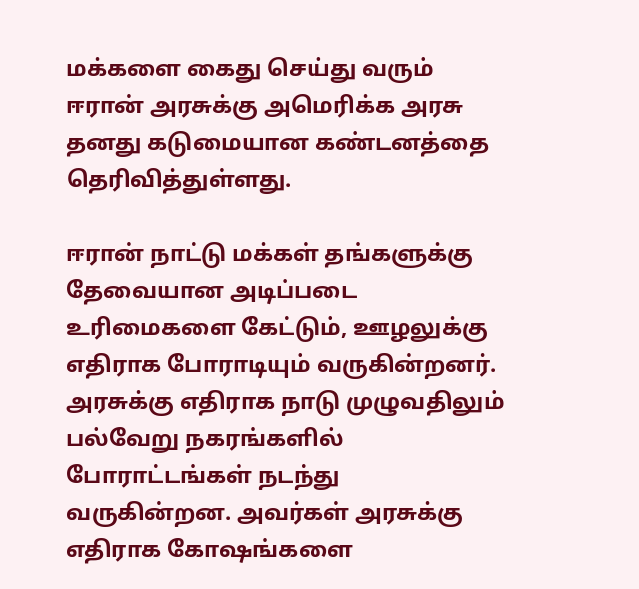மக்களை கைது செய்து வரும் ஈரான் அரசுக்கு அமெரிக்க அரசு தனது கடுமையான கண்டனத்தை தெரிவித்துள்ளது.

ஈரான் நாட்டு மக்கள் தங்களுக்கு தேவையான அடிப்படை உரிமைகளை கேட்டும், ஊழலுக்கு எதிராக போராடியும் வருகின்றனர். அரசுக்கு எதிராக நாடு முழுவதிலும் பல்வேறு நகரங்களில் போராட்டங்கள் நடந்து வருகின்றன. அவர்கள் அரசுக்கு எதிராக கோஷங்களை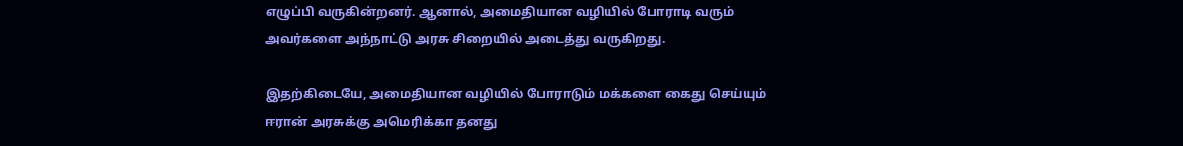எழுப்பி வருகின்றனர். ஆனால், அமைதியான வழியில் போராடி வரும் அவர்களை அந்நாட்டு அரசு சிறையில் அடைத்து வருகிறது.

இதற்கிடையே, அமைதியான வழியில் போராடும் மக்களை கைது செய்யும் ஈரான் அரசுக்கு அமெரிக்கா தனது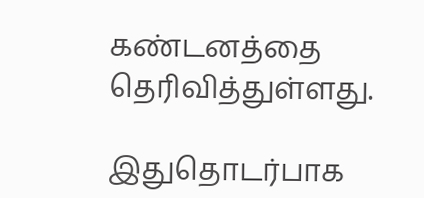கண்டனத்தை தெரிவித்துள்ளது.

இதுதொடர்பாக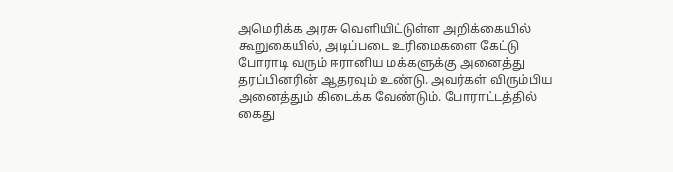அமெரிக்க அரசு வெளியிட்டுள்ள அறிக்கையில் கூறுகையில், அடிப்படை உரிமைகளை கேட்டு போராடி வரும் ஈரானிய மக்களுக்கு அனைத்து தரப்பினரின் ஆதரவும் உண்டு. அவர்கள் விரும்பிய அனைத்தும் கிடைக்க வேண்டும். போராட்டத்தில் கைது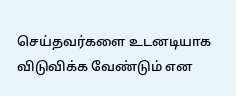செய்தவர்களை உடனடியாக விடுவிக்க வேண்டும் என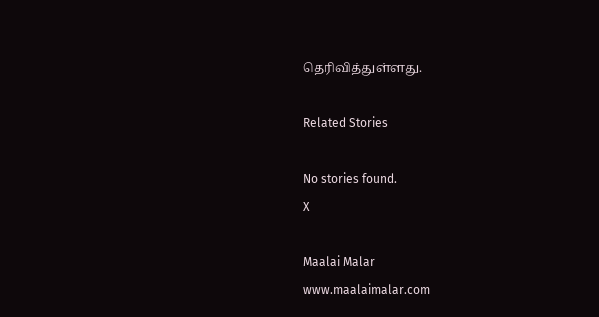தெரிவித்துள்ளது.

Related Stories

No stories found.
X

Maalai Malar
www.maalaimalar.com